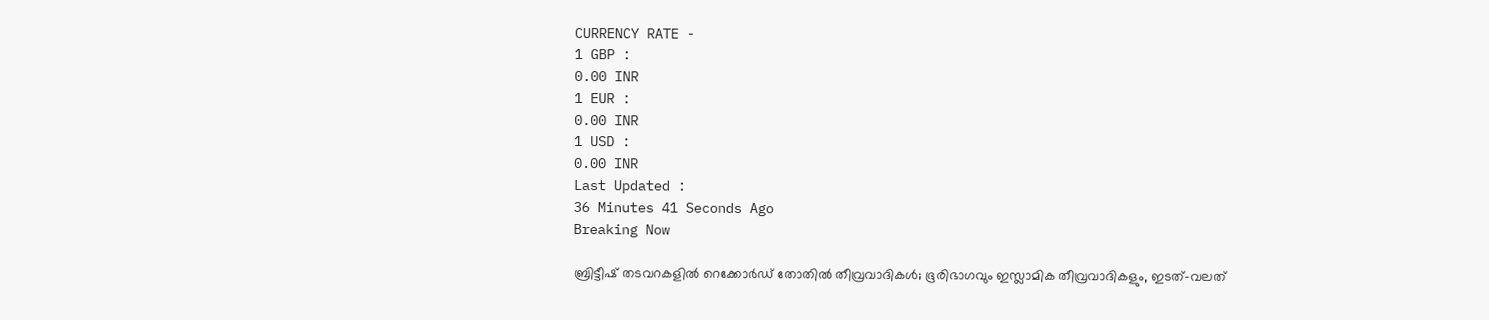CURRENCY RATE -
1 GBP :
0.00 INR
1 EUR :
0.00 INR
1 USD :
0.00 INR
Last Updated :
36 Minutes 41 Seconds Ago
Breaking Now

ബ്രിട്ടീഷ് തടവറകളില്‍ റെക്കോര്‍ഡ് തോതില്‍ തീവ്രവാദികള്‍; ഭൂരിഭാഗവും ഇസ്ലാമിക തീവ്രവാദികളും, ഇടത്-വലത്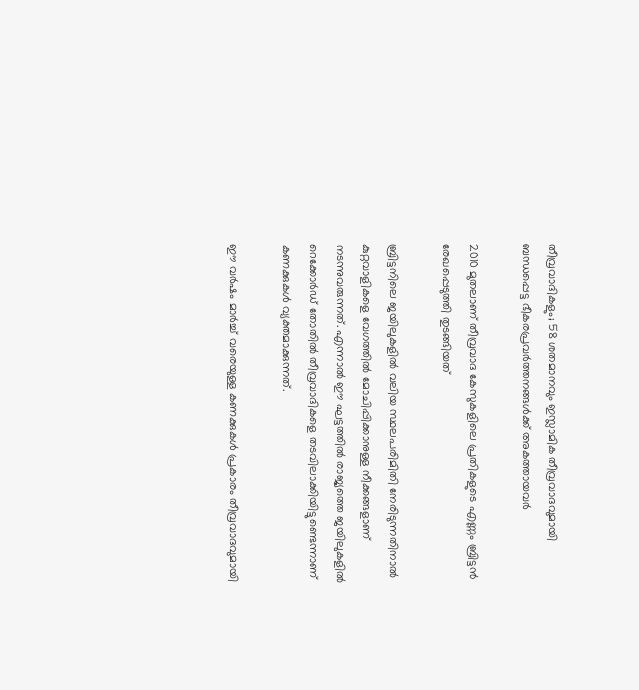തീവ്രവാദികളും; 58 ശതമാനവും ഇസ്ലാമിക തീവ്രവാദവുമായി ബന്ധപ്പെട്ട ഭീകരപ്രവര്‍ത്തനങ്ങള്‍ക്ക് അകത്തായവര്‍

2010 മുതലാണ് തീവ്രവാദ കേസുകളിലെ പ്രതികളുടെ എണ്ണം ബ്രിട്ടന്‍ രേഖപ്പെടുത്തി തുടങ്ങിയത്

ബ്രിട്ടനിലെ ജയിലുകളില്‍ വലിയ സ്ഥലപരിമിതി നേരിടുന്നതിനാല്‍ കുറ്റവാളികളെ വേഗത്തില്‍ മോചിപ്പിക്കാനുള്ള നീക്കങ്ങളാണ് നടന്നുവരുന്നത്. എന്നാല്‍ ഈ ഘട്ടത്തില്‍ രാജ്യത്തെ ജയിലുകളില്‍ റെക്കോര്‍ഡ് തോതില്‍ തീവ്രവാദികളെ തടവിലാക്കിയിട്ടുണ്ടെന്നാണ് കണക്കുകള്‍ വ്യക്തമാക്കുന്നത്.

ഈ വര്‍ഷം മാര്‍ച്ച് വരെയുള്ള കണക്കുകള്‍ പ്രകാരം തീവ്രവാദവുമായി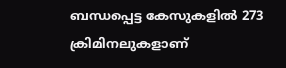ബന്ധപ്പെട്ട കേസുകളില്‍ 273 ക്രിമിനലുകളാണ്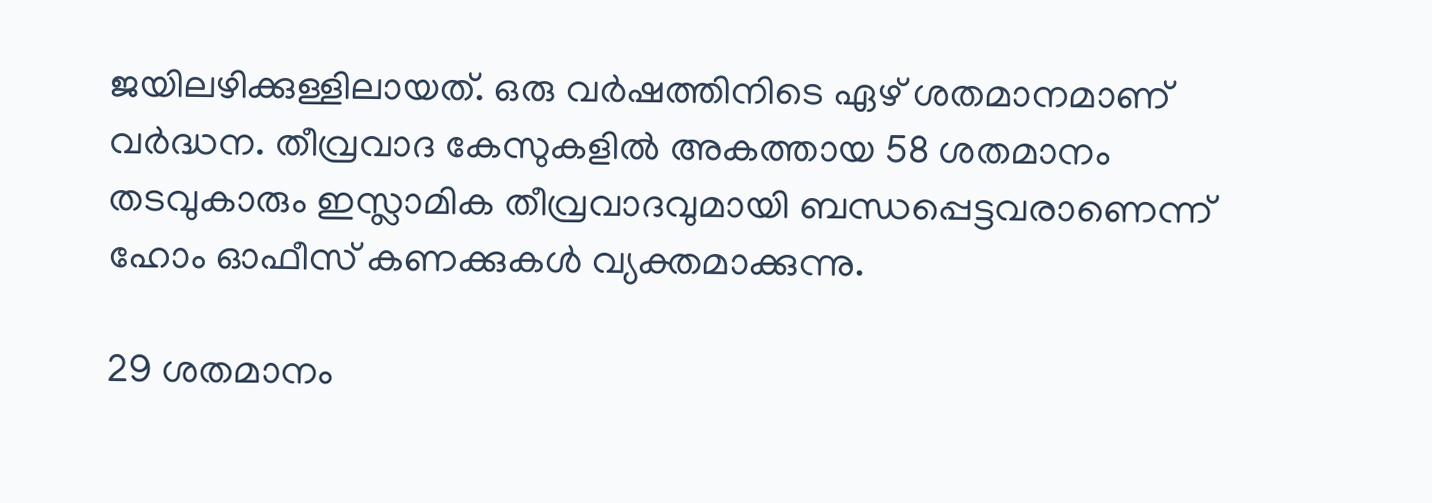ജയിലഴിക്കുള്ളിലായത്. ഒരു വര്‍ഷത്തിനിടെ ഏഴ് ശതമാനമാണ് വര്‍ദ്ധന. തീവ്രവാദ കേസുകളില്‍ അകത്തായ 58 ശതമാനം തടവുകാരും ഇസ്ലാമിക തീവ്രവാദവുമായി ബന്ധപ്പെട്ടവരാണെന്ന് ഹോം ഓഫീസ് കണക്കുകള്‍ വ്യക്തമാക്കുന്നു.

29 ശതമാനം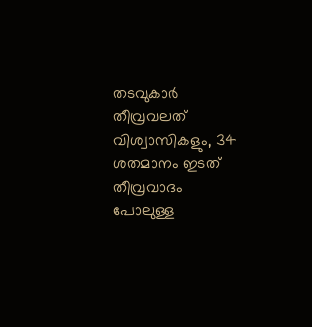തടവുകാര്‍ തീവ്രവലത് വിശ്വാസികളും, 34 ശതമാനം ഇടത് തീവ്രവാദം പോലുള്ള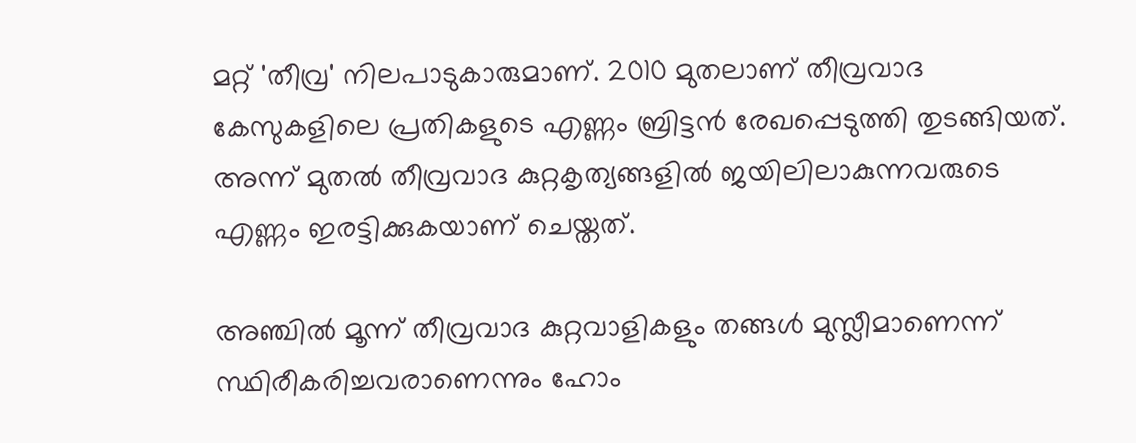മറ്റ് 'തീവ്ര' നിലപാടുകാരുമാണ്. 2010 മുതലാണ് തീവ്രവാദ കേസുകളിലെ പ്രതികളുടെ എണ്ണം ബ്രിട്ടന്‍ രേഖപ്പെടുത്തി തുടങ്ങിയത്. അന്ന് മുതല്‍ തീവ്രവാദ കുറ്റകൃത്യങ്ങളില്‍ ജയിലിലാകുന്നവരുടെ എണ്ണം ഇരട്ടിക്കുകയാണ് ചെയ്തത്.

അഞ്ചില്‍ മൂന്ന് തീവ്രവാദ കുറ്റവാളികളും തങ്ങള്‍ മുസ്ലീമാണെന്ന് സ്ഥിരീകരിച്ചവരാണെന്നും ഹോം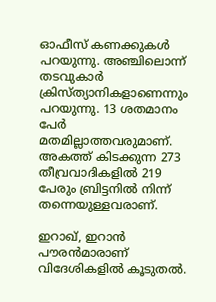ഓഫീസ് കണക്കുകള്‍ പറയുന്നു. അഞ്ചിലൊന്ന് തടവുകാര്‍ ക്രിസ്ത്യാനികളാണെന്നും പറയുന്നു. 13 ശതമാനം പേര്‍ മതമില്ലാത്തവരുമാണ്. അകത്ത് കിടക്കുന്ന 273 തീവ്രവാദികളില്‍ 219 പേരും ബ്രിട്ടനില്‍ നിന്ന് തന്നെയുള്ളവരാണ്.

ഇറാഖ്, ഇറാന്‍ പൗരന്‍മാരാണ് വിദേശികളില്‍ കൂടുതല്‍.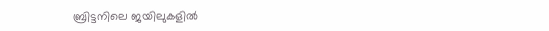ബ്രിട്ടനിലെ ജയിലുകളില്‍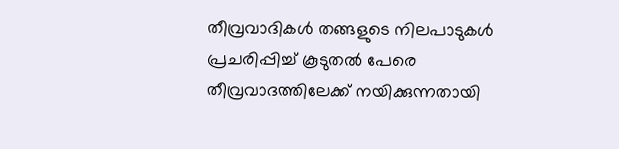തീവ്രവാദികള്‍ തങ്ങളുടെ നിലപാടുകള്‍ പ്രചരിപ്പിച്ച് കൂടുതല്‍ പേരെ തീവ്രവാദത്തിലേക്ക് നയിക്കുന്നതായി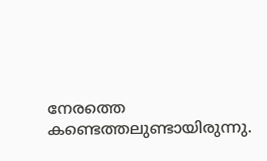നേരത്തെ കണ്ടെത്തലുണ്ടായിരുന്നു.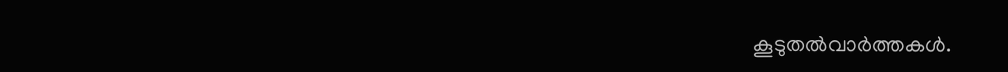കൂടുതല്‍വാര്‍ത്തകള്‍.